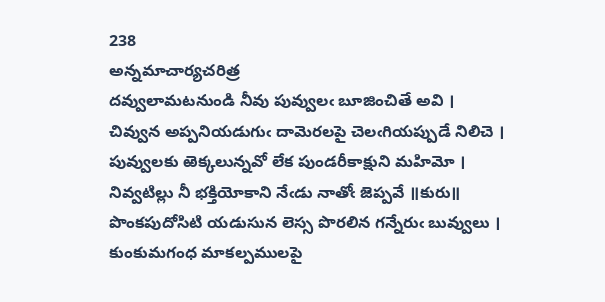238
అన్నమాచార్యచరిత్ర
దవ్వులామటనుండి నీవు పువ్వులఁ బూజించితే అవి ।
చివ్వున అప్పనియడుగుఁ దామెరలపై చెలఁగియప్పుడే నిలిచె ।
పువ్వులకు ఱెక్కలున్నవో లేక పుండరీకాక్షుని మహిమో ।
నివ్వటిల్లు నీ భక్తియోకాని నేఁడు నాతోఁ జెప్పవే ॥కురు॥
పొంకపుదోసిటి యడుసున లెస్స పొరలిన గన్నేరుఁ బువ్వులు ।
కుంకుమగంధ మాకల్పములపై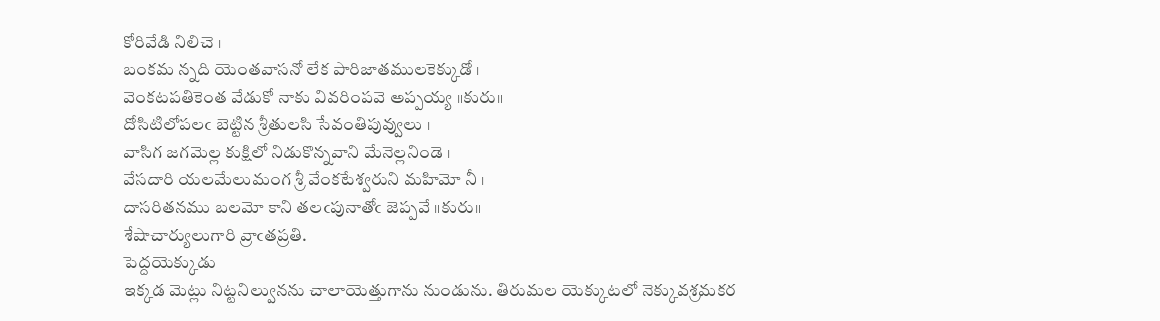కోరివేడి నిలిచె ।
బంకమ న్నది యెంతవాసనో లేక పారిజాతములకెక్కుడో ।
వెంకటపతికెంత వేడుకో నాకు వివరింపవె అప్పయ్య ॥కురు॥
దోసిటిలోపలఁ బెట్టిన శ్రీతులసి సేవంతిపువ్వులు ।
వాసిగ జగమెల్ల కుక్షిలో నిడుకొన్నవాని మేనెల్లనిండె ।
వేసదారి యలమేలుమంగ శ్రీ వేంకటేశ్వరుని మహిమో నీ ।
దాసరితనము బలమో కాని తలఁపునాతోఁ జెప్పవే ॥కురు॥
శేషాచార్యులుగారి వ్రాఁతప్రతి.
పెద్దయెక్కుడు
ఇక్కడ మెట్లు నిట్టనిల్వునను చాలాయెత్తుగాను నుండును. తిరుమల యెక్కుటలో నెక్కువశ్రమకర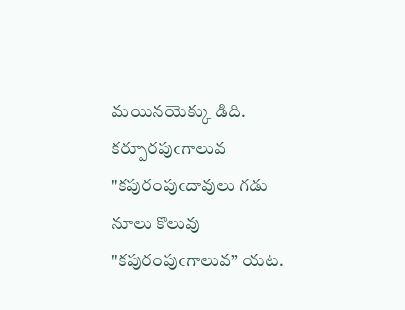మయినయెక్కు డిది.
కర్పూరపుఁగాలువ
"కపురంపుఁదావులు గడు నూలు కొలువు "కపురంపుఁగాలువ” యట.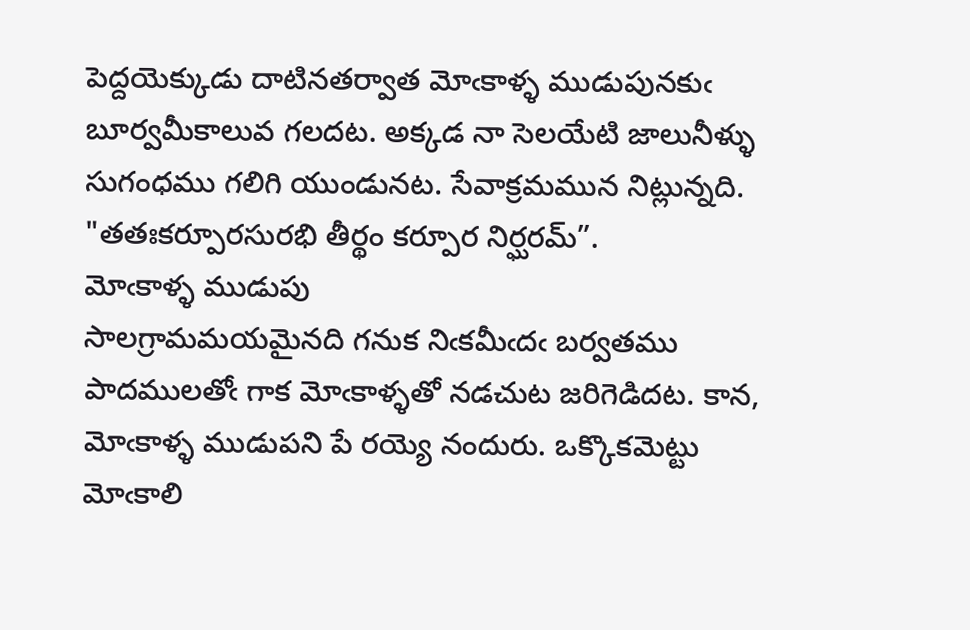పెద్దయెక్కుడు దాటినతర్వాత మోఁకాళ్ళ ముడుపునకుఁ బూర్వమీకాలువ గలదట. అక్కడ నా సెలయేటి జాలునీళ్ళు సుగంధము గలిగి యుండునట. సేవాక్రమమున నిట్లున్నది. "తతఃకర్పూరసురభి తీర్థం కర్పూర నిర్ఘరమ్”.
మోఁకాళ్ళ ముడుపు
సాలగ్రామమయమైనది గనుక నిఁకమీఁదఁ బర్వతము పాదములతోఁ గాక మోఁకాళ్ళతో నడచుట జరిగెడిదట. కాన, మోఁకాళ్ళ ముడుపని పే రయ్యె నందురు. ఒక్కొకమెట్టు మోఁకాలి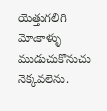యెత్తుగలిగి మోఁకాళ్ళు ముడుచుకొనుచు నెక్కవలెను.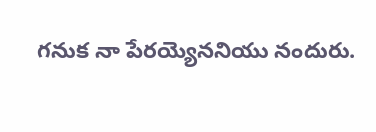గనుక నా పేరయ్యెననియు నందురు.